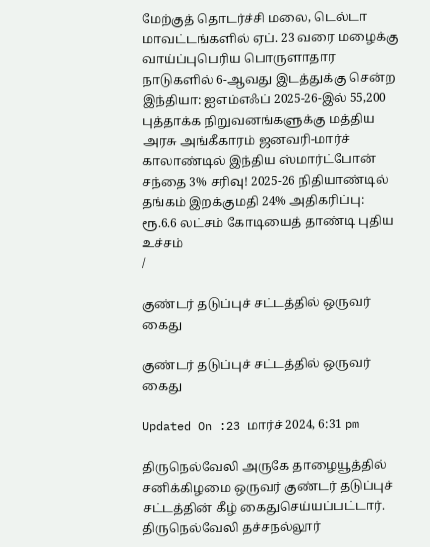மேற்குத் தொடர்ச்சி மலை, டெல்டா மாவட்டங்களில் ஏப். 23 வரை மழைக்கு வாய்ப்புபெரிய பொருளாதார நாடுகளில் 6-ஆவது இடத்துக்கு சென்ற இந்தியா: ஐஎம்எஃப் 2025-26-இல் 55,200 புத்தாக்க நிறுவனங்களுக்கு மத்திய அரசு அங்கீகாரம் ஜனவரி-மார்ச் காலாண்டில் இந்திய ஸ்மார்ட்போன் சந்தை 3% சரிவு! 2025-26 நிதியாண்டில் தங்கம் இறக்குமதி 24% அதிகரிப்பு: ரூ.6.6 லட்சம் கோடியைத் தாண்டி புதிய உச்சம்
/

குண்டர் தடுப்புச் சட்டத்தில் ஒருவர் கைது

குண்டர் தடுப்புச் சட்டத்தில் ஒருவர் கைது

Updated On :23 மார்ச் 2024, 6:31 pm

திருநெல்வேலி அருகே தாழையூத்தில் சனிக்கிழமை ஒருவர் குண்டர் தடுப்புச் சட்டத்தின் கீழ் கைதுசெய்யப்பட்டார். திருநெல்வேலி தச்சநல்லூர்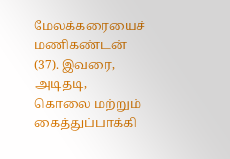மேலக்கரையைச் மணிகண்டன் (37). இவரை, அடிதடி, கொலை மற்றும் கைத்துப்பாக்கி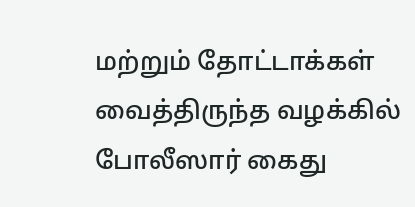மற்றும் தோட்டாக்கள் வைத்திருந்த வழக்கில் போலீஸார் கைது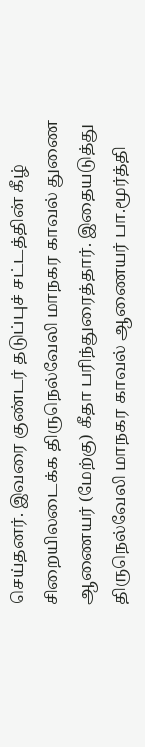செய்தனர். இவரை குண்டர் தடுப்புச் சட்டத்தின் கீழ் சிறையிலடைக்க திருநெல்வேலி மாநகர காவல் துணை ஆணையர் (மேற்கு) கீதா பரிந்துரைத்தார். இதையடுத்து திருநெல்வேலி மாநகர காவல் ஆணையர் பா.மூர்த்தி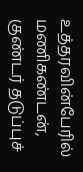உத்தரவின்பேரில் மணிகண்டன், குண்டர் தடுப்புச்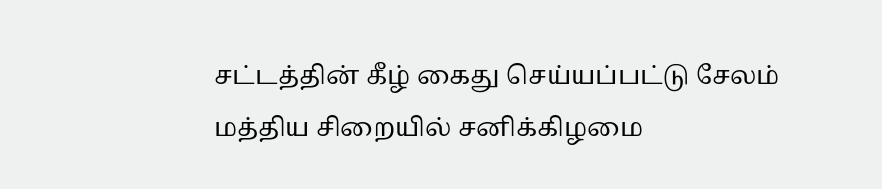சட்டத்தின் கீழ் கைது செய்யப்பட்டு சேலம் மத்திய சிறையில் சனிக்கிழமை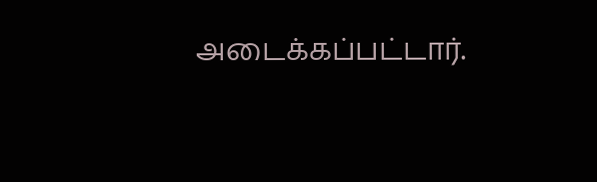அடைக்கப்பட்டார்.